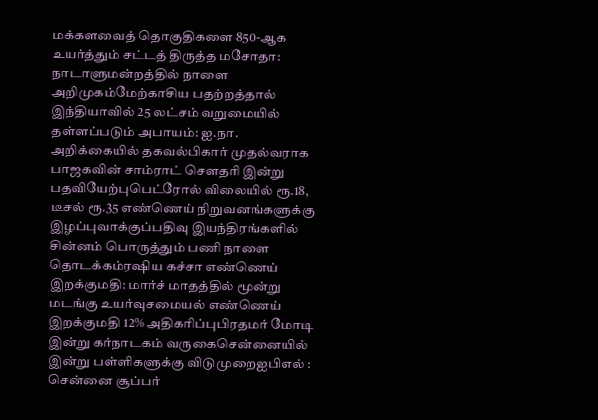மக்களவைத் தொகுதிகளை 850-ஆக உயர்த்தும் சட்டத் திருத்த மசோதா: நாடாளுமன்றத்தில் நாளை அறிமுகம்மேற்காசிய பதற்றத்தால் இந்தியாவில் 25 லட்சம் வறுமையில் தள்ளப்படும் அபாயம்: ஐ.நா. அறிக்கையில் தகவல்பிகார் முதல்வராக பாஜகவின் சாம்ராட் செளதரி இன்று பதவியேற்புபெட்ரோல் விலையில் ரூ.18, டீசல் ரூ.35 எண்ணெய் நிறுவனங்களுக்கு இழப்புவாக்குப்பதிவு இயந்திரங்களில் சின்னம் பொருத்தும் பணி நாளை தொடக்கம்ரஷிய கச்சா எண்ணெய் இறக்குமதி: மார்ச் மாதத்தில் மூன்று மடங்கு உயர்வுசமையல் எண்ணெய் இறக்குமதி 12% அதிகரிப்புபிரதமர் மோடி இன்று கர்நாடகம் வருகைசென்னையில் இன்று பள்ளிகளுக்கு விடுமுறைஐபிஎல் : சென்னை சூப்பர்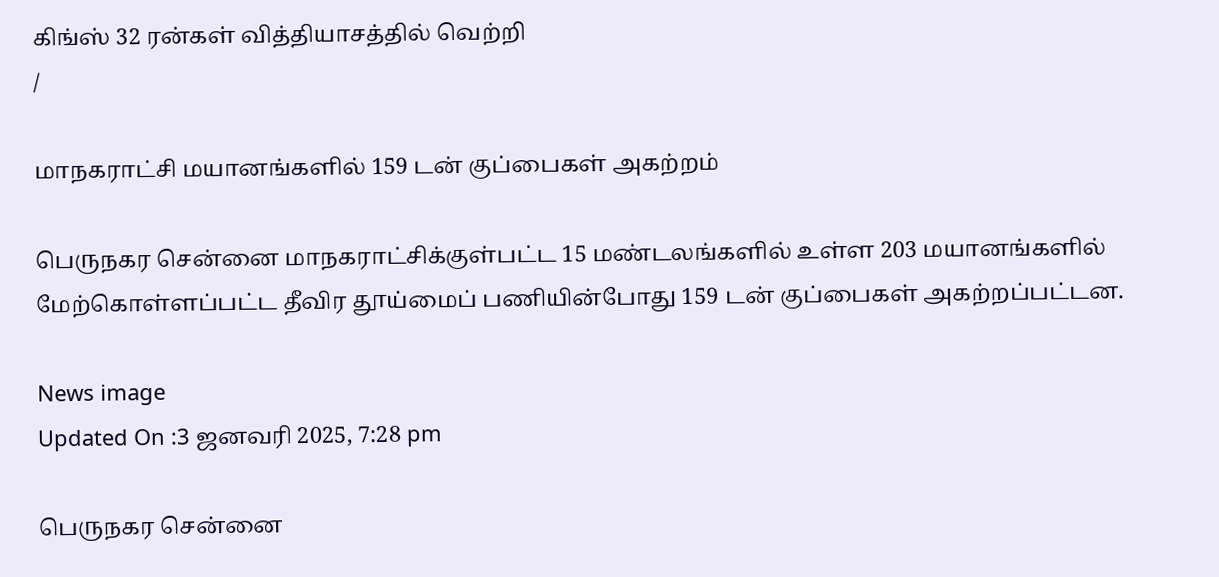கிங்ஸ் 32 ரன்கள் வித்தியாசத்தில் வெற்றி
/

மாநகராட்சி மயானங்களில் 159 டன் குப்பைகள் அகற்றம்

பெருநகர சென்னை மாநகராட்சிக்குள்பட்ட 15 மண்டலங்களில் உள்ள 203 மயானங்களில் மேற்கொள்ளப்பட்ட தீவிர தூய்மைப் பணியின்போது 159 டன் குப்பைகள் அகற்றப்பட்டன.

News image
Updated On :3 ஜனவரி 2025, 7:28 pm

பெருநகர சென்னை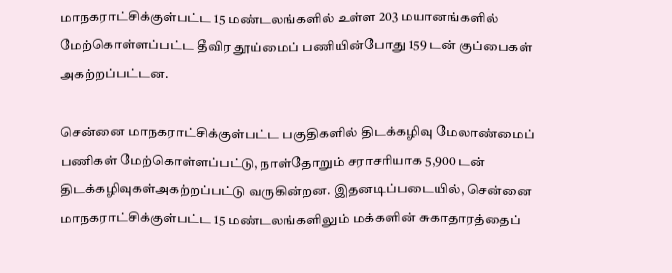மாநகராட்சிக்குள்பட்ட 15 மண்டலங்களில் உள்ள 203 மயானங்களில் மேற்கொள்ளப்பட்ட தீவிர தூய்மைப் பணியின்போது 159 டன் குப்பைகள் அகற்றப்பட்டன.

சென்னை மாநகராட்சிக்குள்பட்ட பகுதிகளில் திடக்கழிவு மேலாண்மைப் பணிகள் மேற்கொள்ளப்பட்டு, நாள்தோறும் சராசரியாக 5,900 டன் திடக்கழிவுகள்அகற்றப்பட்டு வருகின்றன. இதனடிப்படையில், சென்னை மாநகராட்சிக்குள்பட்ட 15 மண்டலங்களிலும் மக்களின் சுகாதாரத்தைப்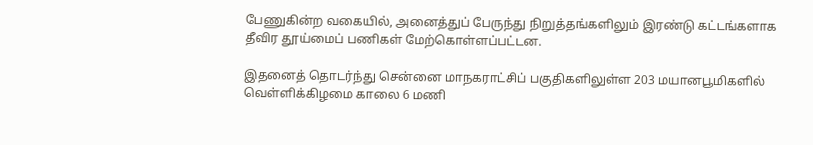பேணுகின்ற வகையில், அனைத்துப் பேருந்து நிறுத்தங்களிலும் இரண்டு கட்டங்களாக தீவிர தூய்மைப் பணிகள் மேற்கொள்ளப்பட்டன.

இதனைத் தொடர்ந்து சென்னை மாநகராட்சிப் பகுதிகளிலுள்ள 203 மயானபூமிகளில் வெள்ளிக்கிழமை காலை 6 மணி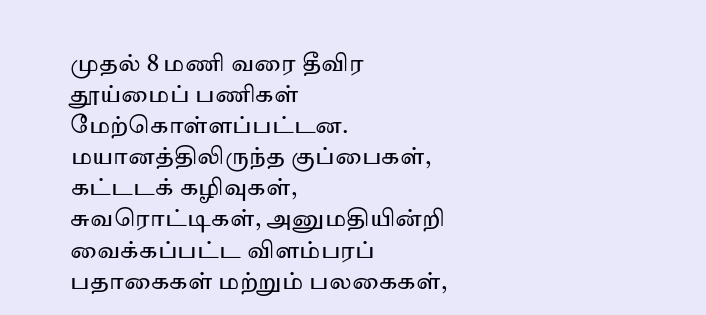முதல் 8 மணி வரை தீவிர தூய்மைப் பணிகள் மேற்கொள்ளப்பட்டன. மயானத்திலிருந்த குப்பைகள், கட்டடக் கழிவுகள், சுவரொட்டிகள், அனுமதியின்றி வைக்கப்பட்ட விளம்பரப் பதாகைகள் மற்றும் பலகைகள்,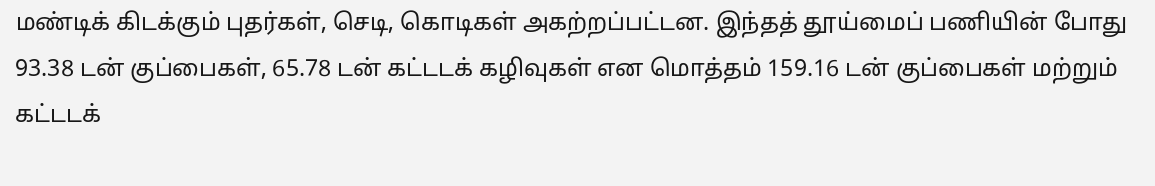மண்டிக் கிடக்கும் புதர்கள், செடி, கொடிகள் அகற்றப்பட்டன. இந்தத் தூய்மைப் பணியின் போது 93.38 டன் குப்பைகள், 65.78 டன் கட்டடக் கழிவுகள் என மொத்தம் 159.16 டன் குப்பைகள் மற்றும் கட்டடக்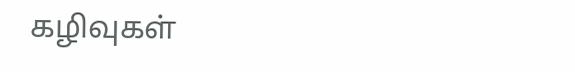கழிவுகள்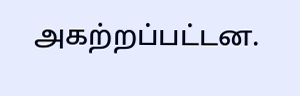அகற்றப்பட்டன.